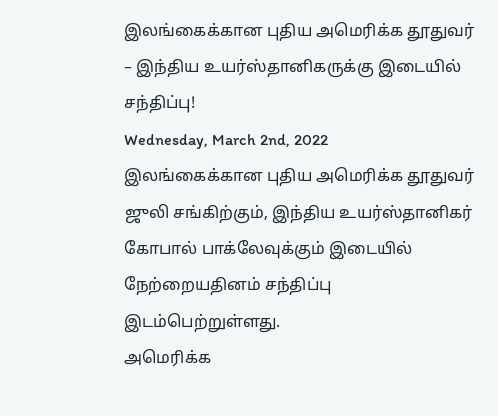இலங்கைக்கான புதிய அமெரிக்க தூதுவர் – இந்திய உயர்ஸ்தானிகருக்கு இடையில் சந்திப்பு!
Wednesday, March 2nd, 2022
இலங்கைக்கான புதிய அமெரிக்க தூதுவர் ஜுலி சங்கிற்கும், இந்திய உயர்ஸ்தானிகர் கோபால் பாக்லேவுக்கும் இடையில் நேற்றையதினம் சந்திப்பு இடம்பெற்றுள்ளது.
அமெரிக்க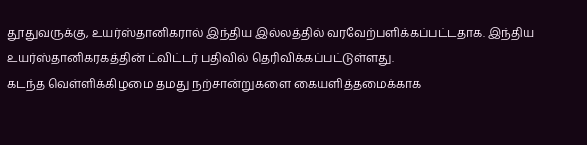தூதுவருக்கு, உயர்ஸ்தானிகரால் இந்திய இல்லத்தில் வரவேற்பளிக்கப்பட்டதாக. இந்திய உயர்ஸ்தானிகரகத்தின் ட்விட்டர் பதிவில் தெரிவிக்கப்பட்டுள்ளது.
கடந்த வெள்ளிக்கிழமை தமது நற்சான்றுகளை கையளித்தமைக்காக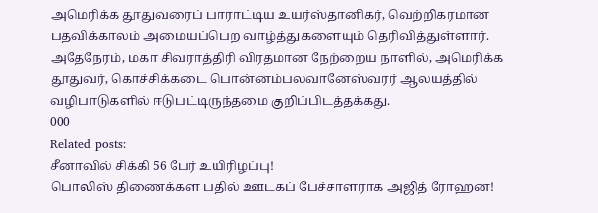அமெரிக்க தூதுவரைப் பாராட்டிய உயர்ஸ்தானிகர், வெற்றிகரமான பதவிக்காலம் அமையப்பெற வாழ்த்துகளையும் தெரிவித்துள்ளார்.
அதேநேரம், மகா சிவராத்திரி விரதமான நேற்றைய நாளில், அமெரிக்க தூதுவர், கொச்சிக்கடை பொன்னம்பலவானேஸ்வரர் ஆலயத்தில் வழிபாடுகளில் ஈடுபட்டிருந்தமை குறிப்பிடத்தக்கது.
000
Related posts:
சீனாவில் சிக்கி 56 பேர் உயிரிழப்பு!
பொலிஸ் திணைக்கள பதில் ஊடகப் பேச்சாளராக அஜித் ரோஹன!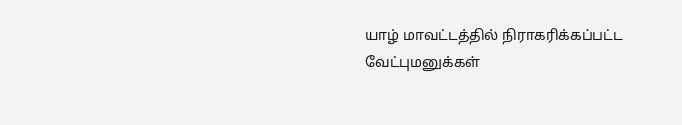யாழ் மாவட்டத்தில் நிராகரிக்கப்பட்ட வேட்புமனுக்கள்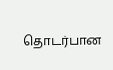தொடர்பான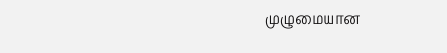முழுமையான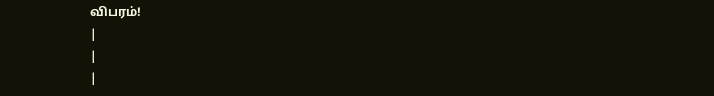விபரம்!
|
|
|